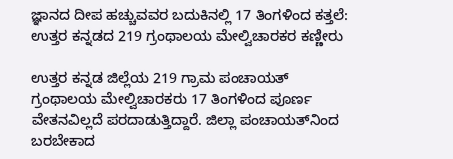ಜ್ಞಾನದ ದೀಪ ಹಚ್ಚುವವರ ಬದುಕಿನಲ್ಲಿ 17 ತಿಂಗಳಿಂದ ಕತ್ತಲೆ: ಉತ್ತರ ಕನ್ನಡದ 219 ಗ್ರಂಥಾಲಯ ಮೇಲ್ವಿಚಾರಕರ ಕಣ್ಣೀರು

ಉತ್ತರ ಕನ್ನಡ ಜಿಲ್ಲೆಯ 219 ಗ್ರಾಮ ಪಂಚಾಯತ್ ಗ್ರಂಥಾಲಯ ಮೇಲ್ವಿಚಾರಕರು 17 ತಿಂಗಳಿಂದ ಪೂರ್ಣ ವೇತನವಿಲ್ಲದೆ ಪರದಾಡುತ್ತಿದ್ದಾರೆ. ಜಿಲ್ಲಾ ಪಂಚಾಯತ್‌ನಿಂದ ಬರಬೇಕಾದ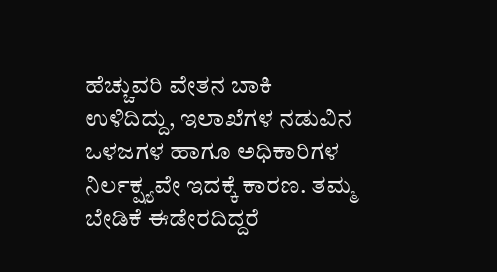ಹೆಚ್ಚುವರಿ ವೇತನ ಬಾಕಿ ಉಳಿದಿದ್ದು, ಇಲಾಖೆಗಳ ನಡುವಿನ ಒಳಜಗಳ ಹಾಗೂ ಅಧಿಕಾರಿಗಳ ನಿರ್ಲಕ್ಷ್ಯವೇ ಇದಕ್ಕೆ ಕಾರಣ. ತಮ್ಮ ಬೇಡಿಕೆ ಈಡೇರದಿದ್ದರೆ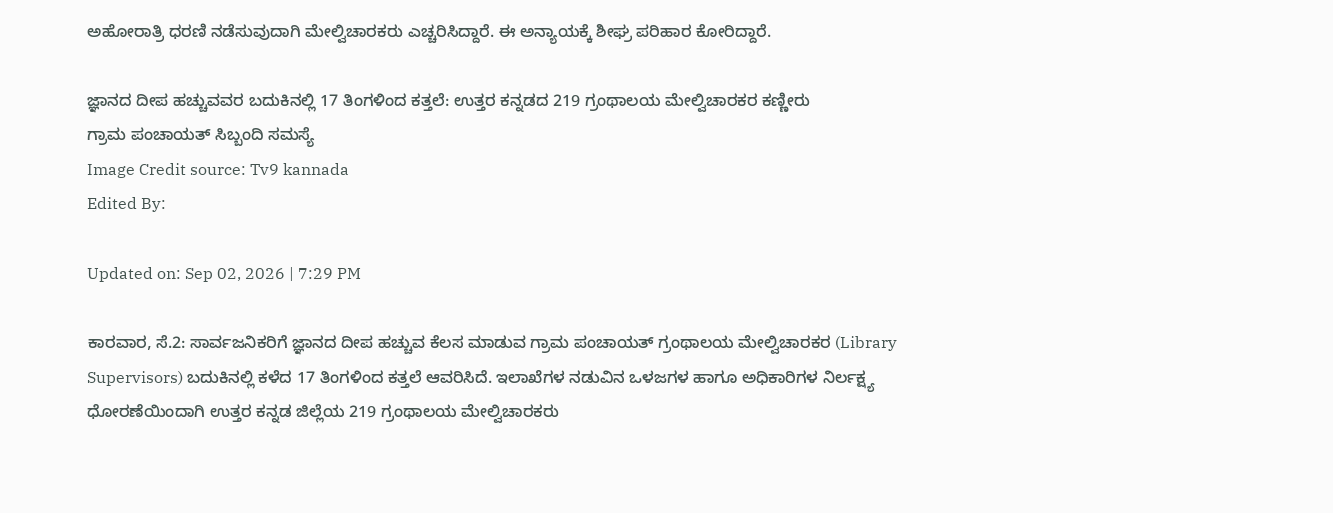ಅಹೋರಾತ್ರಿ ಧರಣಿ ನಡೆಸುವುದಾಗಿ ಮೇಲ್ವಿಚಾರಕರು ಎಚ್ಚರಿಸಿದ್ದಾರೆ. ಈ ಅನ್ಯಾಯಕ್ಕೆ ಶೀಘ್ರ ಪರಿಹಾರ ಕೋರಿದ್ದಾರೆ.

ಜ್ಞಾನದ ದೀಪ ಹಚ್ಚುವವರ ಬದುಕಿನಲ್ಲಿ 17 ತಿಂಗಳಿಂದ ಕತ್ತಲೆ: ಉತ್ತರ ಕನ್ನಡದ 219 ಗ್ರಂಥಾಲಯ ಮೇಲ್ವಿಚಾರಕರ ಕಣ್ಣೀರು
ಗ್ರಾಮ ಪಂಚಾಯತ್ ಸಿಬ್ಬಂದಿ ಸಮಸ್ಯೆ
Image Credit source: Tv9 kannada
Edited By:

Updated on: Sep 02, 2026 | 7:29 PM

ಕಾರವಾರ, ಸೆ.2: ಸಾರ್ವಜನಿಕರಿಗೆ ಜ್ಞಾನದ ದೀಪ ಹಚ್ಚುವ ಕೆಲಸ ಮಾಡುವ ಗ್ರಾಮ ಪಂಚಾಯತ್ ಗ್ರಂಥಾಲಯ ಮೇಲ್ವಿಚಾರಕರ (Library Supervisors) ಬದುಕಿನಲ್ಲಿ ಕಳೆದ 17 ತಿಂಗಳಿಂದ ಕತ್ತಲೆ ಆವರಿಸಿದೆ. ಇಲಾಖೆಗಳ ನಡುವಿನ ಒಳಜಗಳ ಹಾಗೂ ಅಧಿಕಾರಿಗಳ ನಿರ್ಲಕ್ಷ್ಯ ಧೋರಣೆಯಿಂದಾಗಿ ಉತ್ತರ ಕನ್ನಡ ಜಿಲ್ಲೆಯ 219 ಗ್ರಂಥಾಲಯ ಮೇಲ್ವಿಚಾರಕರು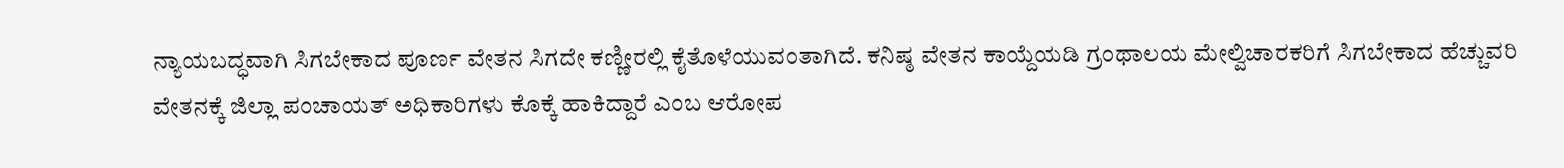ನ್ಯಾಯಬದ್ಧವಾಗಿ ಸಿಗಬೇಕಾದ ಪೂರ್ಣ ವೇತನ ಸಿಗದೇ ಕಣ್ಣೀರಲ್ಲಿ ಕೈತೊಳೆಯುವಂತಾಗಿದೆ. ಕನಿಷ್ಠ ವೇತನ ಕಾಯ್ದೆಯಡಿ ಗ್ರಂಥಾಲಯ ಮೇಲ್ವಿಚಾರಕರಿಗೆ ಸಿಗಬೇಕಾದ ಹೆಚ್ಚುವರಿ ವೇತನಕ್ಕೆ ಜಿಲ್ಲಾ ಪಂಚಾಯತ್ ಅಧಿಕಾರಿಗಳು ಕೊಕ್ಕೆ ಹಾಕಿದ್ದಾರೆ ಎಂಬ ಆರೋಪ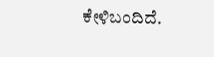ಕೇಳಿಬಂದಿದೆ.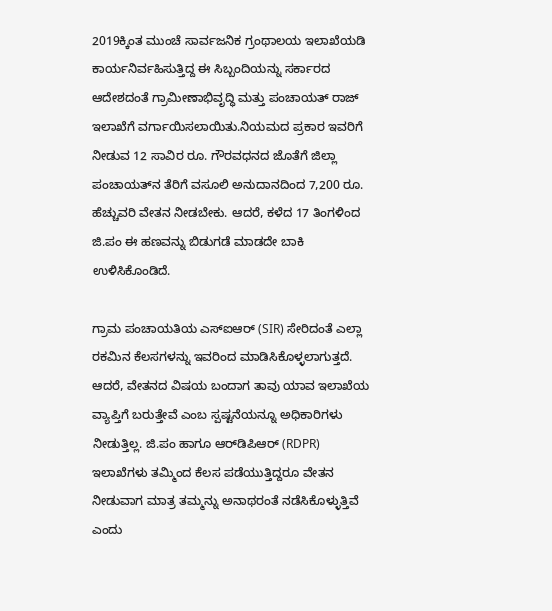2019ಕ್ಕಿಂತ ಮುಂಚೆ ಸಾರ್ವಜನಿಕ ಗ್ರಂಥಾಲಯ ಇಲಾಖೆಯಡಿ ಕಾರ್ಯನಿರ್ವಹಿಸುತ್ತಿದ್ದ ಈ ಸಿಬ್ಬಂದಿಯನ್ನು ಸರ್ಕಾರದ ಆದೇಶದಂತೆ ಗ್ರಾಮೀಣಾಭಿವೃದ್ಧಿ ಮತ್ತು ಪಂಚಾಯತ್ ರಾಜ್ ಇಲಾಖೆಗೆ ವರ್ಗಾಯಿಸಲಾಯಿತು.ನಿಯಮದ ಪ್ರಕಾರ ಇವರಿಗೆ ನೀಡುವ 12 ಸಾವಿರ ರೂ. ಗೌರವಧನದ ಜೊತೆಗೆ ಜಿಲ್ಲಾ ಪಂಚಾಯತ್‌ನ ತೆರಿಗೆ ವಸೂಲಿ ಅನುದಾನದಿಂದ 7,200 ರೂ. ಹೆಚ್ಚುವರಿ ವೇತನ ನೀಡಬೇಕು. ಆದರೆ, ಕಳೆದ 17 ತಿಂಗಳಿಂದ ಜಿ.ಪಂ ಈ ಹಣವನ್ನು ಬಿಡುಗಡೆ ಮಾಡದೇ ಬಾಕಿ ಉಳಿಸಿಕೊಂಡಿದೆ.

ಗ್ರಾಮ ಪಂಚಾಯತಿಯ ಎಸ್‌ಐಆರ್ (SIR) ಸೇರಿದಂತೆ ಎಲ್ಲಾ ರಕಮಿನ ಕೆಲಸಗಳನ್ನು ಇವರಿಂದ ಮಾಡಿಸಿಕೊಳ್ಳಲಾಗುತ್ತದೆ. ಆದರೆ, ವೇತನದ ವಿಷಯ ಬಂದಾಗ ತಾವು ಯಾವ ಇಲಾಖೆಯ ವ್ಯಾಪ್ತಿಗೆ ಬರುತ್ತೇವೆ ಎಂಬ ಸ್ಪಷ್ಟನೆಯನ್ನೂ ಅಧಿಕಾರಿಗಳು ನೀಡುತ್ತಿಲ್ಲ. ಜಿ.ಪಂ ಹಾಗೂ ಆರ್‌ಡಿಪಿಆರ್ (RDPR) ಇಲಾಖೆಗಳು ತಮ್ಮಿಂದ ಕೆಲಸ ಪಡೆಯುತ್ತಿದ್ದರೂ ವೇತನ ನೀಡುವಾಗ ಮಾತ್ರ ತಮ್ಮನ್ನು ಅನಾಥರಂತೆ ನಡೆಸಿಕೊಳ್ಳುತ್ತಿವೆ ಎಂದು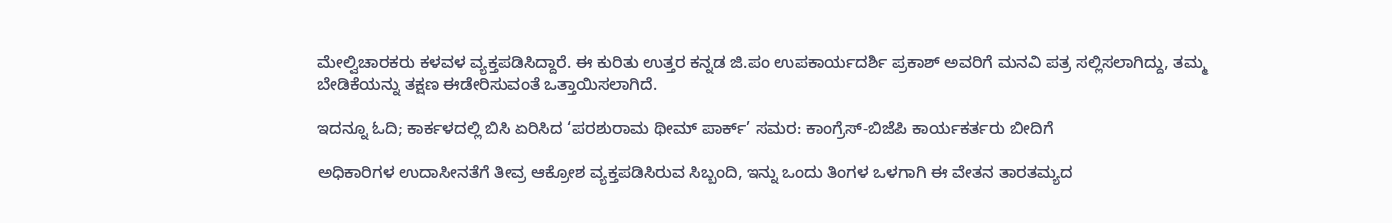ಮೇಲ್ವಿಚಾರಕರು ಕಳವಳ ವ್ಯಕ್ತಪಡಿಸಿದ್ದಾರೆ. ಈ ಕುರಿತು ಉತ್ತರ ಕನ್ನಡ ಜಿ.ಪಂ ಉಪಕಾರ್ಯದರ್ಶಿ ಪ್ರಕಾಶ್ ಅವರಿಗೆ ಮನವಿ ಪತ್ರ ಸಲ್ಲಿಸಲಾಗಿದ್ದು, ತಮ್ಮ ಬೇಡಿಕೆಯನ್ನು ತಕ್ಷಣ ಈಡೇರಿಸುವಂತೆ ಒತ್ತಾಯಿಸಲಾಗಿದೆ.

ಇದನ್ನೂ ಓದಿ; ಕಾರ್ಕಳದಲ್ಲಿ ಬಿಸಿ ಏರಿಸಿದ ‘ಪರಶುರಾಮ ಥೀಮ್ ಪಾರ್ಕ್’ ಸಮರ: ಕಾಂಗ್ರೆಸ್-ಬಿಜೆಪಿ ಕಾರ್ಯಕರ್ತರು ಬೀದಿಗೆ

ಅಧಿಕಾರಿಗಳ ಉದಾಸೀನತೆಗೆ ತೀವ್ರ ಆಕ್ರೋಶ ವ್ಯಕ್ತಪಡಿಸಿರುವ ಸಿಬ್ಬಂದಿ, ಇನ್ನು ಒಂದು ತಿಂಗಳ ಒಳಗಾಗಿ ಈ ವೇತನ ತಾರತಮ್ಯದ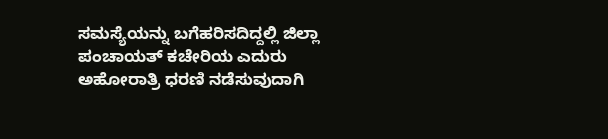ಸಮಸ್ಯೆಯನ್ನು ಬಗೆಹರಿಸದಿದ್ದಲ್ಲಿ ಜಿಲ್ಲಾ ಪಂಚಾಯತ್ ಕಚೇರಿಯ ಎದುರು ಅಹೋರಾತ್ರಿ ಧರಣಿ ನಡೆಸುವುದಾಗಿ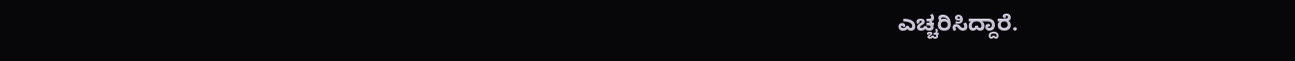ಎಚ್ಚರಿಸಿದ್ದಾರೆ.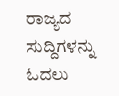ರಾಜ್ಯದ ಸುದ್ದಿಗಳನ್ನು ಓದಲು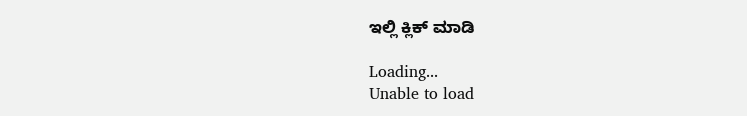ಇಲ್ಲಿ ಕ್ಲಿಕ್ ಮಾಡಿ

Loading...
Unable to load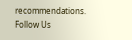recommendations.
Follow Us